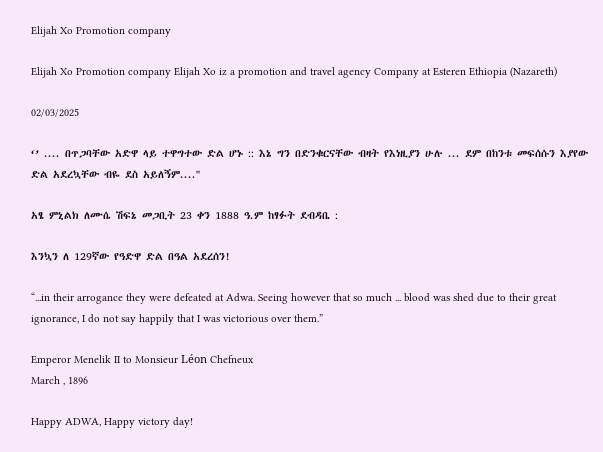Elijah Xo Promotion company

Elijah Xo Promotion company Elijah Xo iz a promotion and travel agency Company at Esteren Ethiopia (Nazareth)

02/03/2025

‘’ .... በጥጋባቸው አድዋ ላይ ተዋግተው ድል ሆኑ :: እኔ ግን በድንቁርናቸው ብዛት የእነዚያን ሁሉ ... ደም በከንቱ መፍሰሱን እያየው ድል አደረኳቸው ብዬ ደስ አይለኝም....''

አፄ ምኒልክ ለሙሴ ሽፍኔ መጋቢት 23 ቀን 1888 ዓ.ም ከፃፉት ደብዳቤ :

እንኳን ለ 129ኛው የዓድዋ ድል በዓል አደረሰን!

“...in their arrogance they were defeated at Adwa. Seeing however that so much ... blood was shed due to their great ignorance, I do not say happily that I was victorious over them.”

Emperor Menelik II to Monsieur Léon Chefneux
March , 1896

Happy ADWA, Happy victory day!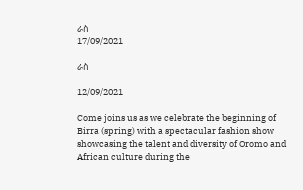ራስ
17/09/2021

ራስ

12/09/2021

Come joins us as we celebrate the beginning of Birra (spring) with a spectacular fashion show showcasing the talent and diversity of Oromo and African culture during the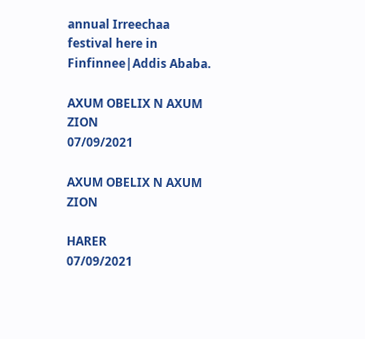annual Irreechaa festival here in Finfinnee|Addis Ababa.

AXUM OBELIX N AXUM ZION
07/09/2021

AXUM OBELIX N AXUM ZION

HARER
07/09/2021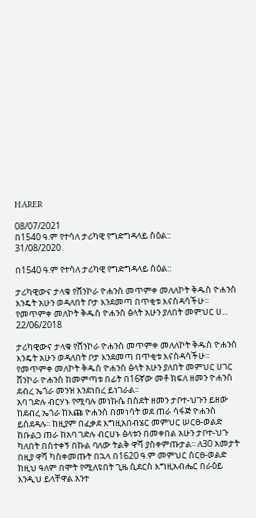HARER

08/07/2021
በ1540 ዓ.ም የተሳለ ታሪካዊ የግድግዳላይ ስዕል::
31/08/2020

በ1540 ዓ.ም የተሳለ ታሪካዊ የግድግዳላይ ስዕል::

ታሪካዊውና ታላቁ የሸንኮራ ዮሐንስ መጥምቀ መለለኮት ቅዱስ ዮሐንስ እንዴት አሁን ወዳለበት ቦታ እንደመጣ በጥቂቱ እናስዳሳችሁ፡፡ የመጥምቀ መለኮት ቅዱስ ዮሐንስ ፅላት አሁን ያለበት መምህር ሀ...
22/06/2018

ታሪካዊውና ታላቁ የሸንኮራ ዮሐንስ መጥምቀ መለለኮት ቅዱስ ዮሐንስ እንዴት አሁን ወዳለበት ቦታ እንደመጣ በጥቂቱ እናስዳሳችሁ፡፡ የመጥምቀ መለኮት ቅዱስ ዮሐንስ ፅላት አሁን ያለበት መምህር ሀገር ሸንኮራ ዮሐንስ ከመምጣቱ በፊት በ16ኛው መቶ ክፍለ ዘመን ዮሐንስ ደብረ ኤጎራ መንዝ እንደነበረ ይነገራል፡፡
አባ ገድሉ ብርሃኑ የሚባሉ መነኩሴ በስደት ዘመን ታቦተ-ህጉን ይዘው ከደብረ ኤጎራ ከእጩ ዮሐንስ በመነሳት ወደ ጠራ ሳፋጅ ዮሐንስ ይሰደዳሉ፡፡ ከዚያም በፈቃደ እግዚአበብሄር መምህር ሠርፀ-ወልድ ከቡልጋ ጠራ ከአባ ገድሉ ብርሀኑ ፅላቱን በመቀበል አሁን ታቦተ-ህጉ ካለበት በስተቀኝ በኩል ባለው ትልቅ ዋሻ ያስቀምጡታል፡፡ ለ30 አመታት በዚያ ዋሻ ካስቀመጡት በኋላ በ1620 ዓ.ም መምህር ሰርፀ-ወልድ ከዚህ ዓለም በሞት የሚለዩበት ጊዜ ሲደርስ እግዚአብሔር በራዕይ እንዲህ ይላቸዋል አንተ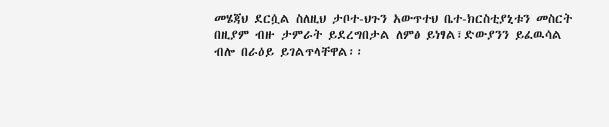መሄጃህ ደርሷል ስለዚህ ታቦተ-ህጉን አውጥተህ ቤተ-ክርስቲያኒቱን መስርት በዚያም ብዙ ታምራት ይደረግበታል ለምፅ ይነፃል፣ድውያንን ይፈዉሳል ብሎ በራዕይ ይገልጥላቸዋል፡፡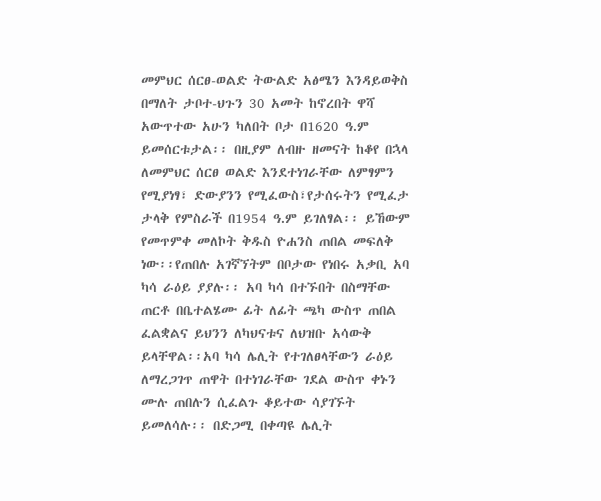መምህር ሰርፀ-ወልድ ትውልድ አፅሜን እንዳይወቅስ በማለት ታቦተ-ህጉን 30 አመት ከኖረበት ዋሻ አውጥተው አሁን ካለበት ቦታ በ1620 ዓ.ም ይመሰርቱታል፡፡ በዚያም ለብዙ ዘመናት ከቆየ በኋላ ለመምህር ሰርፀ ወልድ እንደተነገራቸው ለምፃምን የሚያነፃ፣ ድውያንን የሚፈውስ፣የታሰሩትን የሚፈታ ታላቅ የምስራች በ1954 ዓ.ም ይገለፃል፡፡ ይኸውም የመጥምቀ መለኮት ቅዱስ ዮሐንስ ጠበል መፍለቅ ነው፡፡የጠበሉ አገኛኘትም በቦታው የነበሩ አቃቢ አባ ካሳ ራዕይ ያያሉ፡፡ አባ ካሳ በተኙበት በስማቸው ጠርቶ በቤተልሄሙ ፊት ለፊት ጫካ ውስጥ ጠበል ፈልቋልና ይህንን ለካህናቱና ለህዝቡ አሳውቅ ይላቸዋል፡፡አባ ካሳ ሌሊት የተገለፀላቸውን ራዕይ ለማረጋገጥ ጠዋት በተነገራቸው ገደል ውስጥ ቀኑን ሙሉ ጠበሉን ሲፈልጉ ቆይተው ሳያገኙት ይመለሳሉ፡፡ በድጋሚ በቀጣዩ ሌሊት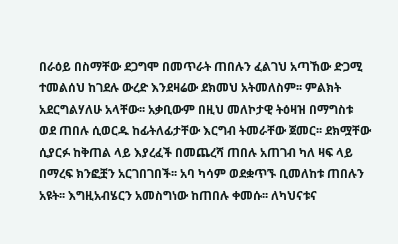በራዕይ በስማቸው ደጋግሞ በመጥራት ጠበሉን ፈልገህ አጣኸው ድጋሚ ተመልሰህ ከገደሉ ውረድ እንደዛሬው ደክመህ አትመለስም፡፡ ምልክት አደርግልሃለሁ አላቸው፡፡ አቃቢውም በዚህ መለኮታዊ ትዕዛዝ በማግስቱ ወደ ጠበሉ ሲወርዱ ከፊትለፊታቸው እርግብ ትመራቸው ጀመር፡፡ ደክሟቸው ሲያርፉ ከቅጠል ላይ እያረፈች በመጨረሻ ጠበሉ አጠገብ ካለ ዛፍ ላይ በማረፍ ክንፎቿን አርገበገበች፡፡ አባ ካሳም ወደቋጥኙ ቢመለከቱ ጠበሉን አዩት፡፡ እግዚአብሄርን አመስግነው ከጠበሉ ቀመሱ፡፡ ለካህናቱና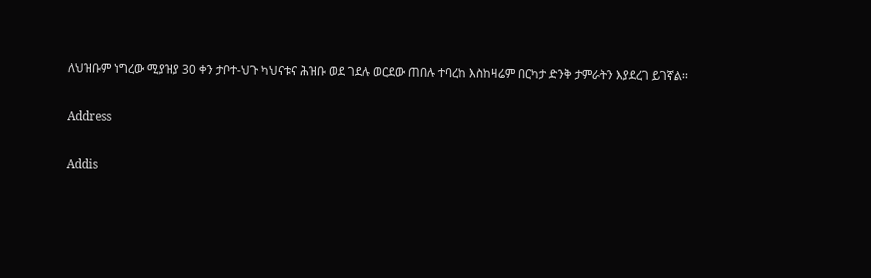ለህዝቡም ነግረው ሚያዝያ 30 ቀን ታቦተ-ህጉ ካህናቱና ሕዝቡ ወደ ገደሉ ወርደው ጠበሉ ተባረከ እስከዛሬም በርካታ ድንቅ ታምራትን እያደረገ ይገኛል፡፡

Address

Addis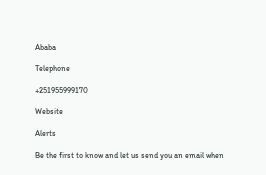Ababa

Telephone

+251955999170

Website

Alerts

Be the first to know and let us send you an email when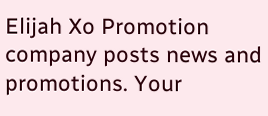Elijah Xo Promotion company posts news and promotions. Your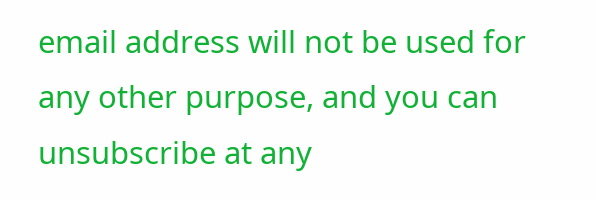email address will not be used for any other purpose, and you can unsubscribe at any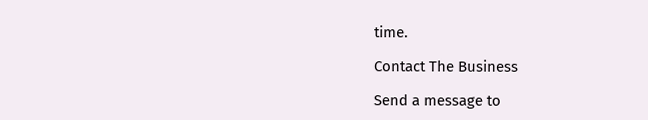time.

Contact The Business

Send a message to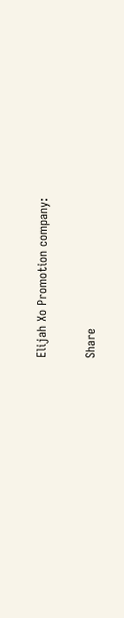Elijah Xo Promotion company:

Share